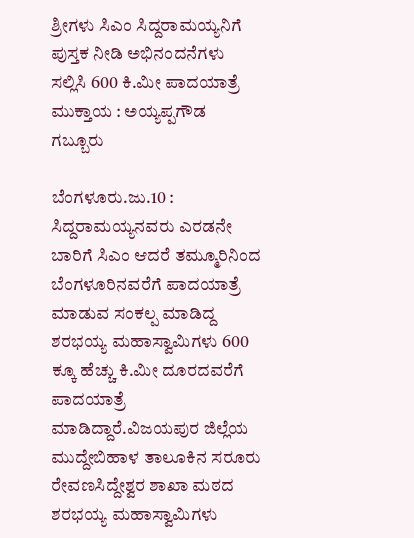ಶ್ರೀಗಳು ಸಿಎಂ ಸಿದ್ದರಾಮಯ್ಯನಿಗೆ ಪುಸ್ತಕ ನೀಡಿ ಅಭಿನಂದನೆಗಳು ಸಲ್ಲಿಸಿ 600 ಕಿ.ಮೀ ಪಾದಯಾತ್ರೆ ಮುಕ್ತಾಯ : ಅಯ್ಯಪ್ಪಗೌಡ ಗಬ್ಬೂರು

ಬೆಂಗಳೂರು.ಜು.10 : ಸಿದ್ದರಾಮಯ್ಯನವರು ಎರಡನೇ ಬಾರಿಗೆ ಸಿಎಂ ಆದರೆ ತಮ್ಮೂರಿನಿಂದ ಬೆಂಗಳೂರಿನವರೆಗೆ ಪಾದಯಾತ್ರೆ ಮಾಡುವ ಸಂಕಲ್ಪ ಮಾಡಿದ್ದ ಶರಭಯ್ಯ ಮಹಾಸ್ವಾಮಿಗಳು 600 ಕ್ಕೂ ಹೆಚ್ಚು ಕಿ.ಮೀ ದೂರದವರೆಗೆ ಪಾದಯಾತ್ರೆ ಮಾಡಿದ್ದಾರೆ.ವಿಜಯಪುರ ಜಿಲ್ಲೆಯ ಮುದ್ದೇಬಿಹಾಳ ತಾಲೂಕಿನ ಸರೂರು ರೇವಣಸಿದ್ದೇಶ್ವರ ಶಾಖಾ ಮಠದ ಶರಭಯ್ಯ ಮಹಾಸ್ವಾಮಿಗಳು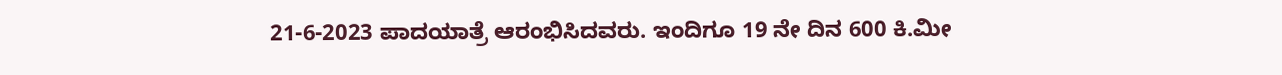21-6-2023 ಪಾದಯಾತ್ರೆ ಆರಂಭಿಸಿದವರು. ಇಂದಿಗೂ 19 ನೇ ದಿನ 600 ಕಿ.ಮೀ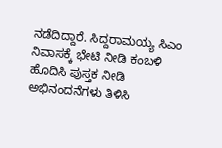ನಡೆದಿದ್ದಾರೆ. ಸಿದ್ದರಾಮಯ್ಯ ಸಿಎಂ ನಿವಾಸಕ್ಕೆ ಭೇಟಿ ನೀಡಿ ಕಂಬಳಿ ಹೊದಿಸಿ ಪುಸ್ತಕ ನೀಡಿ ಅಭಿನಂದನೆಗಳು ತಿಳಿಸಿ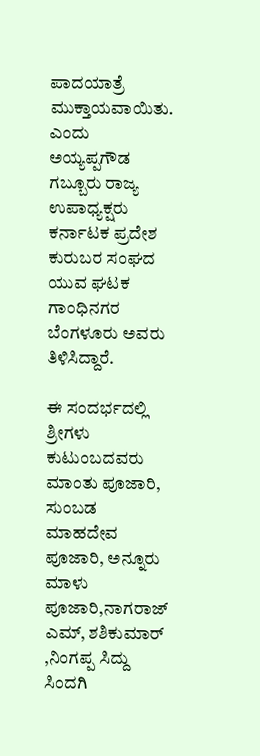ಪಾದಯಾತ್ರೆ ಮುಕ್ತಾಯವಾಯಿತು. ಎಂದು ಅಯ್ಯಪ್ಪಗೌಡ ಗಬ್ಬೂರು ರಾಜ್ಯ ಉಪಾಧ್ಯಕ್ಷರು ಕರ್ನಾಟಕ ಪ್ರದೇಶ ಕುರುಬರ ಸಂಘದ ಯುವ ಘಟಕ ಗಾಂಧಿನಗರ ಬೆಂಗಳೂರು ಅವರು ತಿಳಿಸಿದ್ದಾರೆ.

ಈ ಸಂದರ್ಭದಲ್ಲಿ ಶ್ರೀಗಳು ಕುಟುಂಬದವರು ಮಾಂತು ಪೂಜಾರಿ, ಸುಂಬಡ ಮಾಹದೇವ ಪೂಜಾರಿ, ಅನ್ನೂರು ಮಾಳು ಪೂಜಾರಿ,ನಾಗರಾಜ್ ಎಮ್, ಶಶಿಕುಮಾರ್ ,ನಿಂಗಪ್ಪ ಸಿದ್ದು ಸಿಂದಗಿ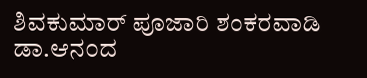ಶಿವಕುಮಾರ್ ಪೂಜಾರಿ ಶಂಕರವಾಡಿ ಡಾ.ಆನ೦ದ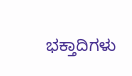ಭಕ್ತಾದಿಗಳು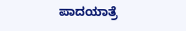ಪಾದಯಾತ್ರೆ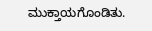ಮುಕ್ತಾಯಗೊಂಡಿತು.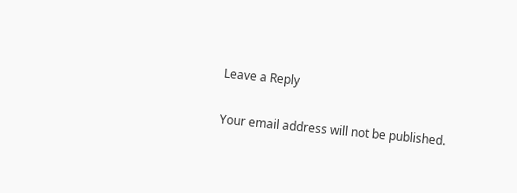Leave a Reply

Your email address will not be published.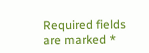Required fields are marked *